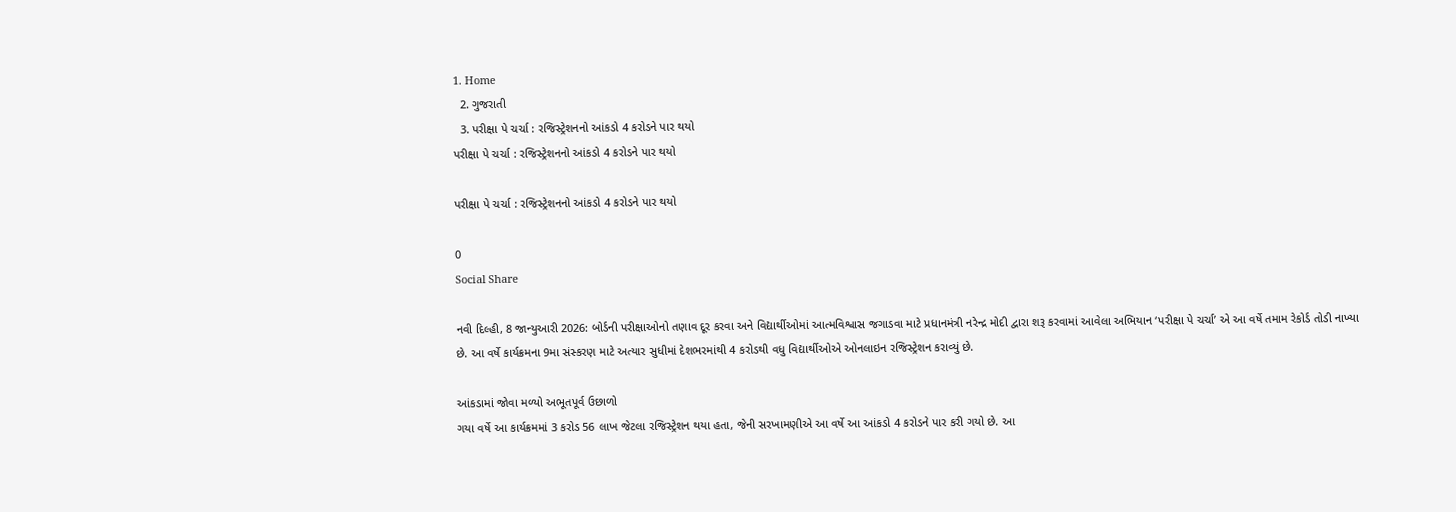1. Home
  2. ગુજરાતી
  3. પરીક્ષા પે ચર્ચા : રજિસ્ટ્રેશનનો આંકડો 4 કરોડને પાર થયો
પરીક્ષા પે ચર્ચા : રજિસ્ટ્રેશનનો આંકડો 4 કરોડને પાર થયો

પરીક્ષા પે ચર્ચા : રજિસ્ટ્રેશનનો આંકડો 4 કરોડને પાર થયો

0
Social Share

નવી દિલ્હી, 8 જાન્યુઆરી 2026: બોર્ડની પરીક્ષાઓનો તણાવ દૂર કરવા અને વિદ્યાર્થીઓમાં આત્મવિશ્વાસ જગાડવા માટે પ્રધાનમંત્રી નરેન્દ્ર મોદી દ્વારા શરૂ કરવામાં આવેલા અભિયાન ‘પરીક્ષા પે ચર્ચા’ એ આ વર્ષે તમામ રેકોર્ડ તોડી નાખ્યા છે. આ વર્ષે કાર્યક્રમના 9મા સંસ્કરણ માટે અત્યાર સુધીમાં દેશભરમાંથી 4 કરોડથી વધુ વિદ્યાર્થીઓએ ઓનલાઇન રજિસ્ટ્રેશન કરાવ્યું છે.

આંકડામાં જોવા મળ્યો અભૂતપૂર્વ ઉછાળો
ગયા વર્ષે આ કાર્યક્રમમાં 3 કરોડ 56 લાખ જેટલા રજિસ્ટ્રેશન થયા હતા, જેની સરખામણીએ આ વર્ષે આ આંકડો 4 કરોડને પાર કરી ગયો છે. આ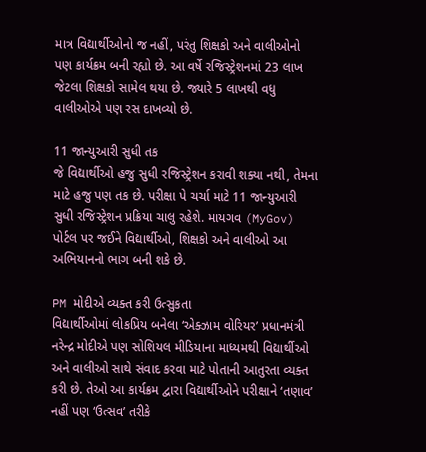માત્ર વિદ્યાર્થીઓનો જ નહીં, પરંતુ શિક્ષકો અને વાલીઓનો પણ કાર્યક્રમ બની રહ્યો છે. આ વર્ષે રજિસ્ટ્રેશનમાં 23 લાખ જેટલા શિક્ષકો સામેલ થયા છે. જ્યારે 5 લાખથી વધુ વાલીઓએ પણ રસ દાખવ્યો છે.

11 જાન્યુઆરી સુધી તક
જે વિદ્યાર્થીઓ હજુ સુધી રજિસ્ટ્રેશન કરાવી શક્યા નથી, તેમના માટે હજુ પણ તક છે. પરીક્ષા પે ચર્ચા માટે 11 જાન્યુઆરી સુધી રજિસ્ટ્રેશન પ્રક્રિયા ચાલુ રહેશે. માયગવ (MyGov) પોર્ટલ પર જઈને વિદ્યાર્થીઓ, શિક્ષકો અને વાલીઓ આ અભિયાનનો ભાગ બની શકે છે.

PM મોદીએ વ્યક્ત કરી ઉત્સુકતા
વિદ્યાર્થીઓમાં લોકપ્રિય બનેલા ‘એક્ઝામ વોરિયર’ પ્રધાનમંત્રી નરેન્દ્ર મોદીએ પણ સોશિયલ મીડિયાના માધ્યમથી વિદ્યાર્થીઓ અને વાલીઓ સાથે સંવાદ કરવા માટે પોતાની આતુરતા વ્યક્ત કરી છે. તેઓ આ કાર્યક્રમ દ્વારા વિદ્યાર્થીઓને પરીક્ષાને ‘તણાવ’ નહીં પણ ‘ઉત્સવ’ તરીકે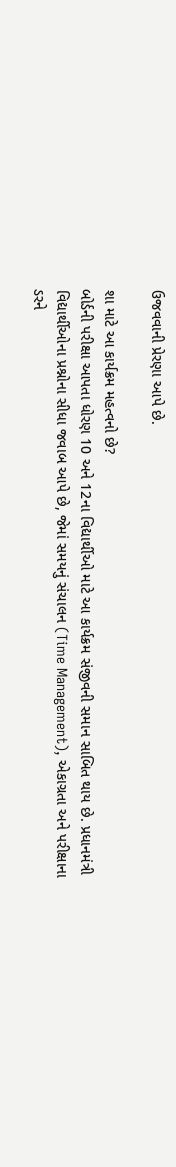ઉજવવાની પ્રેરણા આપે છે.

શા માટે આ કાર્યક્રમ મહત્વનો છે?
બોર્ડની પરીક્ષા આપતા ધોરણ 10 અને 12ના વિદ્યાર્થીઓ માટે આ કાર્યક્રમ સંજીવની સમાન સાબિત થાય છે. પ્રધાનમંત્રી વિદ્યાર્થીઓના પ્રશ્નોના સીધા જવાબ આપે છે, જેમાં સમયનું સંચાલન (Time Management), એકાગ્રતા અને પરીક્ષાના ડરને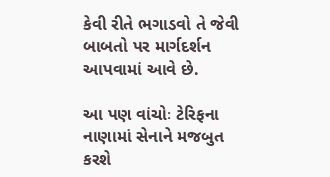કેવી રીતે ભગાડવો તે જેવી બાબતો પર માર્ગદર્શન આપવામાં આવે છે.

આ પણ વાંચોઃ ટેરિફના નાણામાં સેનાને મજબુત કરશે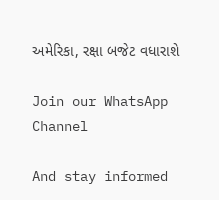અમેરિકા, રક્ષા બજેટ વધારાશે

Join our WhatsApp Channel

And stay informed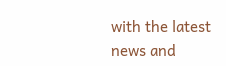with the latest news and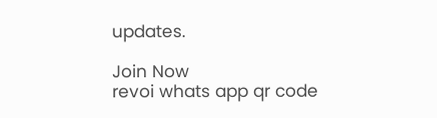updates.

Join Now
revoi whats app qr code